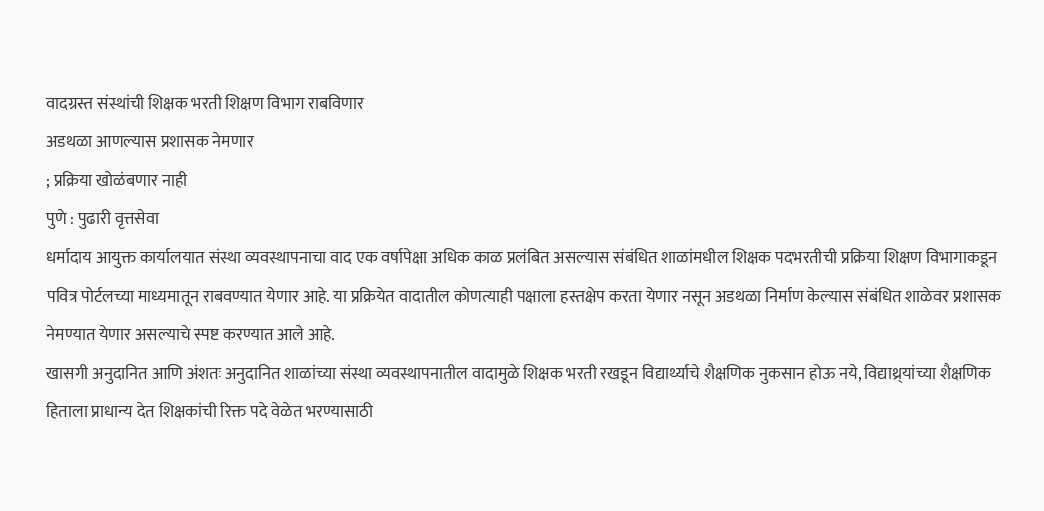वादग्रस्त संस्थांची शिक्षक भरती शिक्षण विभाग राबविणार
अडथळा आणल्यास प्रशासक नेमणार
; प्रक्रिया खोळंबणार नाही
पुणे : पुढारी वृत्तसेवा
धर्मादाय आयुक्त कार्यालयात संस्था व्यवस्थापनाचा वाद एक वर्षापेक्षा अधिक काळ प्रलंबित असल्यास संबंधित शाळांमधील शिक्षक पदभरतीची प्रक्रिया शिक्षण विभागाकडून पवित्र पोर्टलच्या माध्यमातून राबवण्यात येणार आहे. या प्रक्रियेत वादातील कोणत्याही पक्षाला हस्तक्षेप करता येणार नसून अडथळा निर्माण केल्यास संबंधित शाळेवर प्रशासक नेमण्यात येणार असल्याचे स्पष्ट करण्यात आले आहे.
खासगी अनुदानित आणि अंशतः अनुदानित शाळांच्या संस्था व्यवस्थापनातील वादामुळे शिक्षक भरती रखडून विद्यार्थ्याचे शैक्षणिक नुकसान होऊ नये, विद्याथ्र्यांच्या शैक्षणिक हिताला प्राधान्य देत शिक्षकांची रिक्त पदे वेळेत भरण्यासाठी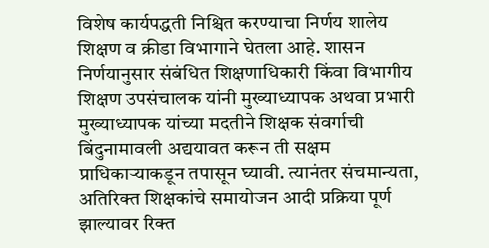विशेष कार्यपद्धती निश्चित करण्याचा निर्णय शालेय शिक्षण व क्रीडा विभागाने घेतला आहे. शासन निर्णयानुसार संबंधित शिक्षणाधिकारी किंवा विभागीय शिक्षण उपसंचालक यांनी मुख्याध्यापक अथवा प्रभारी मुख्याध्यापक यांच्या मदतीने शिक्षक संवर्गाची बिंदुनामावली अद्ययावत करून ती सक्षम प्राधिकाऱ्याकडून तपासून घ्यावी. त्यानंतर संचमान्यता, अतिरिक्त शिक्षकांचे समायोजन आदी प्रक्रिया पूर्ण झाल्यावर रिक्त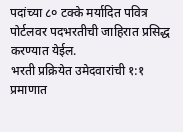पदांच्या ८० टक्के मर्यादित पवित्र पोर्टलवर पदभरतीची जाहिरात प्रसिद्ध करण्यात येईल.
भरती प्रक्रियेत उमेदवारांची १:१ प्रमाणात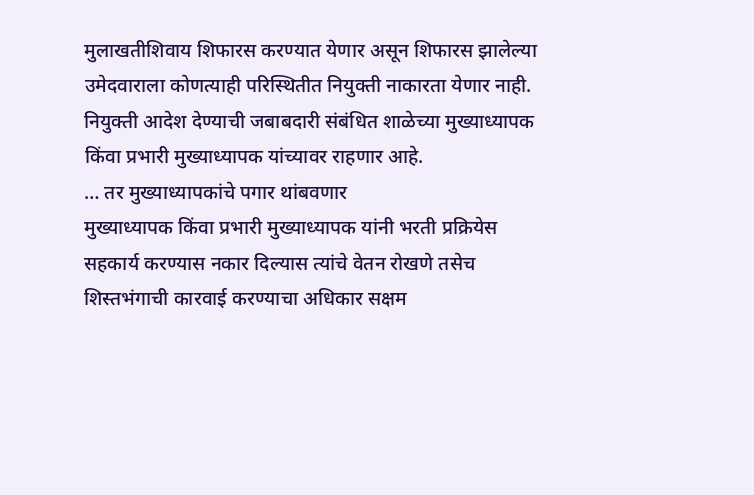मुलाखतीशिवाय शिफारस करण्यात येणार असून शिफारस झालेल्या उमेदवाराला कोणत्याही परिस्थितीत नियुक्ती नाकारता येणार नाही. नियुक्ती आदेश देण्याची जबाबदारी संबंधित शाळेच्या मुख्याध्यापक किंवा प्रभारी मुख्याध्यापक यांच्यावर राहणार आहे.
… तर मुख्याध्यापकांचे पगार थांबवणार
मुख्याध्यापक किंवा प्रभारी मुख्याध्यापक यांनी भरती प्रक्रियेस सहकार्य करण्यास नकार दिल्यास त्यांचे वेतन रोखणे तसेच शिस्तभंगाची कारवाई करण्याचा अधिकार सक्षम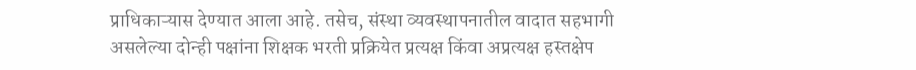प्राधिकाऱ्यास देण्यात आला आहे. तसेच, संस्था व्यवस्थापनातील वादात सहभागी असलेल्या दोन्ही पक्षांना शिक्षक भरती प्रक्रियेत प्रत्यक्ष किंवा अप्रत्यक्ष हस्तक्षेप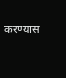करण्यास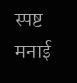स्पष्ट मनाई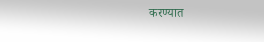करण्यात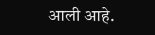आली आहे.